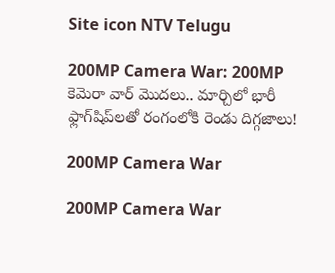Site icon NTV Telugu

200MP Camera War: 200MP కెమెరా వార్ మొదలు.. మార్చిలో భారీ ఫ్లాగ్‌షిప్‌లతో రంగంలోకి రెండు దిగ్గజాలు!

200MP Camera War

200MP Camera War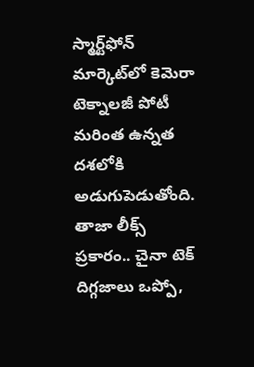స్మార్ట్‌ఫోన్ మార్కెట్‌లో కెమెరా టెక్నాలజీ పోటీ మరింత ఉన్నత దశలోకి అడుగుపెడుతోంది. తాజా లీక్స్ ప్రకారం.. చైనా టెక్ దిగ్గజాలు ఒప్పో,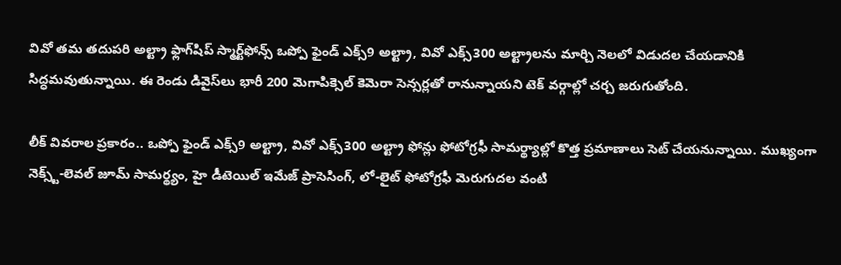వివో తమ తదుపరి అల్ట్రా ఫ్లాగ్‌షిప్ స్మార్ట్‌ఫోన్స్ ఒప్పో ఫైండ్ ఎక్స్9 అల్ట్రా, వివో ఎక్స్300 అల్ట్రాలను మార్చి నెలలో విడుదల చేయడానికి సిద్ధమవుతున్నాయి. ఈ రెండు డివైస్‌లు భారీ 200 మెగాపిక్సెల్ కెమెరా సెన్సర్లతో రానున్నాయని టెక్ వర్గాల్లో చర్చ జరుగుతోంది.

లీక్ వివరాల ప్రకారం.. ఒప్పో ఫైండ్ ఎక్స్9 అల్ట్రా, వివో ఎక్స్300 అల్ట్రా ఫోన్లు ఫోటోగ్రఫీ సామర్థ్యాల్లో కొత్త ప్రమాణాలు సెట్ చేయనున్నాయి. ముఖ్యంగా నెక్స్ట్-లెవల్ జూమ్ సామర్థ్యం, హై డీటెయిల్ ఇమేజ్ ప్రాసెసింగ్, లో-లైట్ ఫోటోగ్రఫీ మెరుగుదల వంటి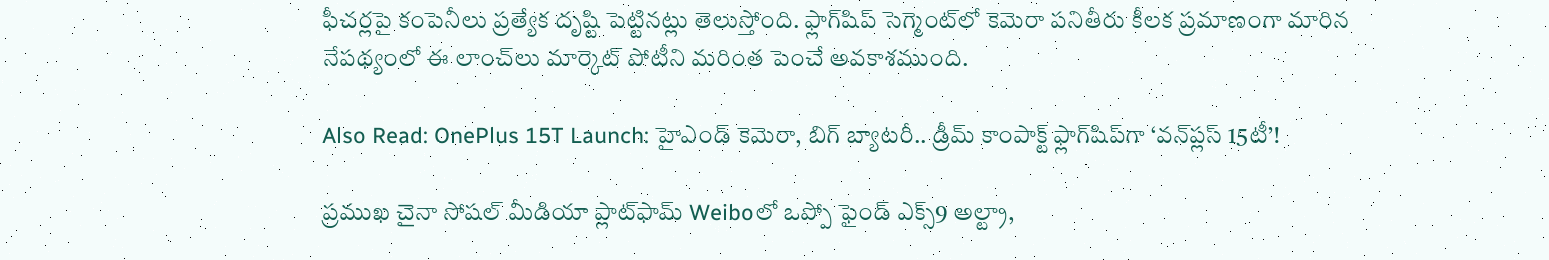ఫీచర్లపై కంపెనీలు ప్రత్యేక దృష్టి పెట్టినట్లు తెలుస్తోంది. ఫ్లాగ్‌షిప్ సెగ్మెంట్‌లో కెమెరా పనితీరు కీలక ప్రమాణంగా మారిన నేపథ్యంలో ఈ లాంచ్‌లు మార్కెట్ పోటీని మరింత పెంచే అవకాశముంది.

Also Read: OnePlus 15T Launch: హైఎండ్ కెమెరా, బిగ్ బ్యాటరీ.. డ్రీమ్ కాంపాక్ట్ ఫ్లాగ్‌షిప్‌గా ‘వన్‌ప్లస్ 15టీ’!

ప్రముఖ చైనా సోషల్ మీడియా ప్లాట్‌ఫామ్ Weiboలో ఒప్పో ఫైండ్ ఎక్స్9 అల్ట్రా,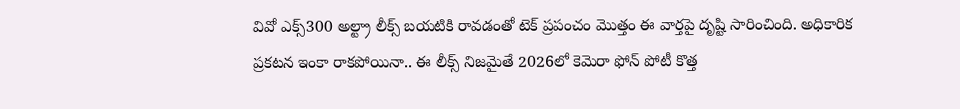వివో ఎక్స్300 అల్ట్రా లీక్స్ బయటికి రావడంతో టెక్ ప్రపంచం మొత్తం ఈ వార్తపై దృష్టి సారించింది. అధికారిక ప్రకటన ఇంకా రాకపోయినా.. ఈ లీక్స్ నిజమైతే 2026లో కెమెరా ఫోన్ పోటీ కొత్త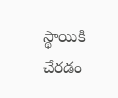స్థాయికి చేరడం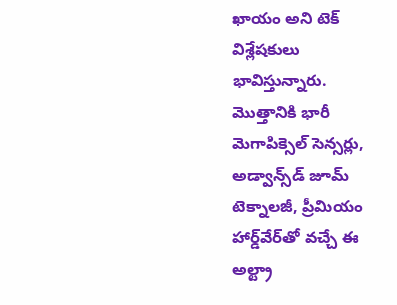ఖాయం అని టెక్ విశ్లేషకులు భావిస్తున్నారు. మొత్తానికి భారీ మెగాపిక్సెల్ సెన్సర్లు, అడ్వాన్స్‌డ్ జూమ్ టెక్నాలజీ, ప్రీమియం హార్డ్‌వేర్‌తో వచ్చే ఈ అల్ట్రా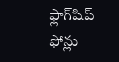ఫ్లాగ్‌షిప్ ఫోన్లు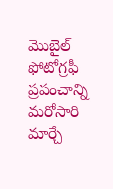మొబైల్ ఫోటోగ్రఫీ ప్రపంచాన్ని మరోసారి మార్చే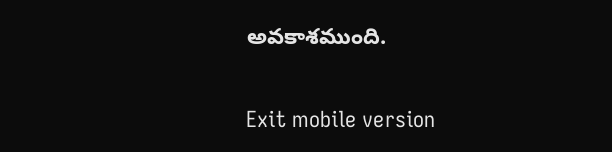అవకాశముంది.

Exit mobile version